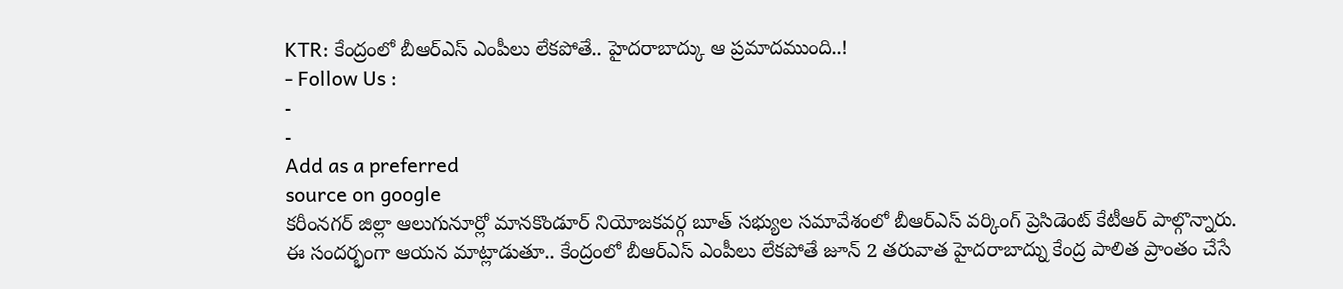KTR: కేంద్రంలో బీఆర్ఎస్ ఎంపీలు లేకపోతే.. హైదరాబాద్కు ఆ ప్రమాదముంది..!
- Follow Us :
-
-
Add as a preferred
source on google
కరీంనగర్ జిల్లా ఆలుగునూర్లో మానకొండూర్ నియోజకవర్గ బూత్ సభ్యుల సమావేశంలో బీఆర్ఎస్ వర్కింగ్ ప్రెసిడెంట్ కేటీఆర్ పాల్గొన్నారు. ఈ సందర్భంగా ఆయన మాట్లాడుతూ.. కేంద్రంలో బీఆర్ఎస్ ఎంపీలు లేకపోతే జూన్ 2 తరువాత హైదరాబాద్ను కేంద్ర పాలిత ప్రాంతం చేసే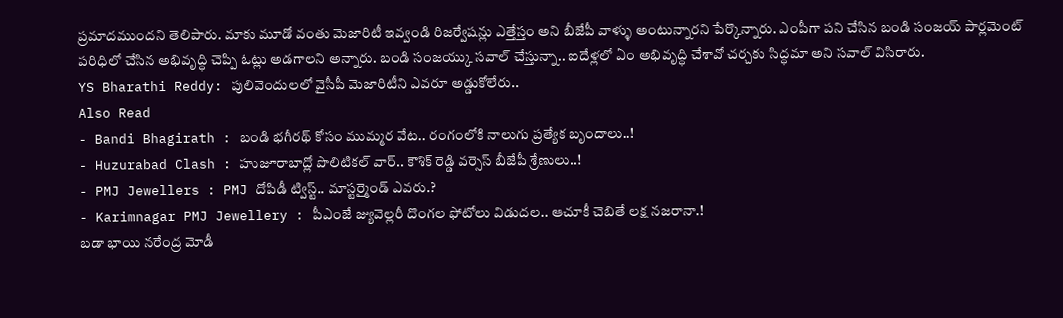ప్రమాదముందని తెలిపారు. మాకు మూడో వంతు మెజారిటీ ఇవ్వండి రిజర్వేషన్లు ఎత్తేస్తం అని బీజేపీ వాళ్ళు అంటున్నారని పేర్కొన్నారు. ఎంపీగా పని చేసిన బండి సంజయ్ పార్లమెంట్ పరిధిలో చేసిన అభివృద్ధి చెప్పి ఓట్లు అడగాలని అన్నారు. బండి సంజయ్కు సవాల్ చేస్తున్నా.. ఐదేళ్లలో ఏం అభివృద్ధి చేశావో చర్చకు సిద్ధమా అని సవాల్ విసిరారు.
YS Bharathi Reddy: పులివెందులలో వైసీపీ మెజారిటీని ఎవరూ అడ్డుకోలేరు..
Also Read
- Bandi Bhagirath : బండి భగీరథ్ కోసం ముమ్మర వేట.. రంగంలోకి నాలుగు ప్రత్యేక బృందాలు..!
- Huzurabad Clash : హుజూరాబాద్లో పొలిటికల్ వార్.. కౌశిక్ రెడ్డి వర్సెస్ బీజేపీ శ్రేణులు..!
- PMJ Jewellers : PMJ దోపిడీ ట్విస్ట్.. మాస్టర్మైండ్ ఎవరు.?
- Karimnagar PMJ Jewellery : పీఎంజే జ్యువెల్లరీ దొంగల ఫోటోలు విడుదల.. ఆచూకీ చెబితే లక్ష నజరానా.!
బడా భాయి నరేంద్ర మోడీ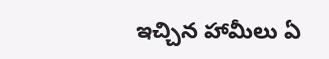ఇచ్చిన హామీలు ఏ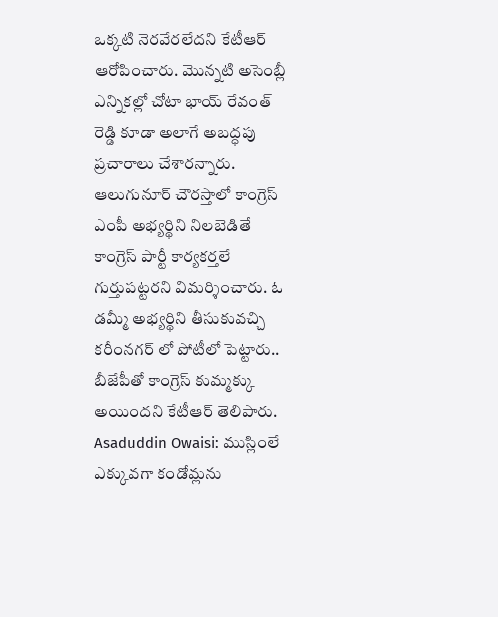ఒక్కటి నెరవేరలేదని కేటీఆర్ ఆరోపించారు. మొన్నటి అసెంబ్లీ ఎన్నికల్లో చోటా భాయ్ రేవంత్ రెడ్డి కూడా అలాగే అబద్ధపు ప్రచారాలు చేశారన్నారు.
ఆలుగునూర్ చౌరస్తాలో కాంగ్రెస్ ఎంపీ అభ్యర్థిని నిలబెడితే కాంగ్రెస్ పార్టీ కార్యకర్తలే గుర్తుపట్టరని విమర్శించారు. ఓ డమ్మీ అభ్యర్థిని తీసుకువచ్చి కరీంనగర్ లో పోటీలో పెట్టారు.. బీజేపీతో కాంగ్రెస్ కుమ్మక్కు అయిందని కేటీఆర్ తెలిపారు.
Asaduddin Owaisi: ముస్లింలే ఎక్కువగా కండోమ్లను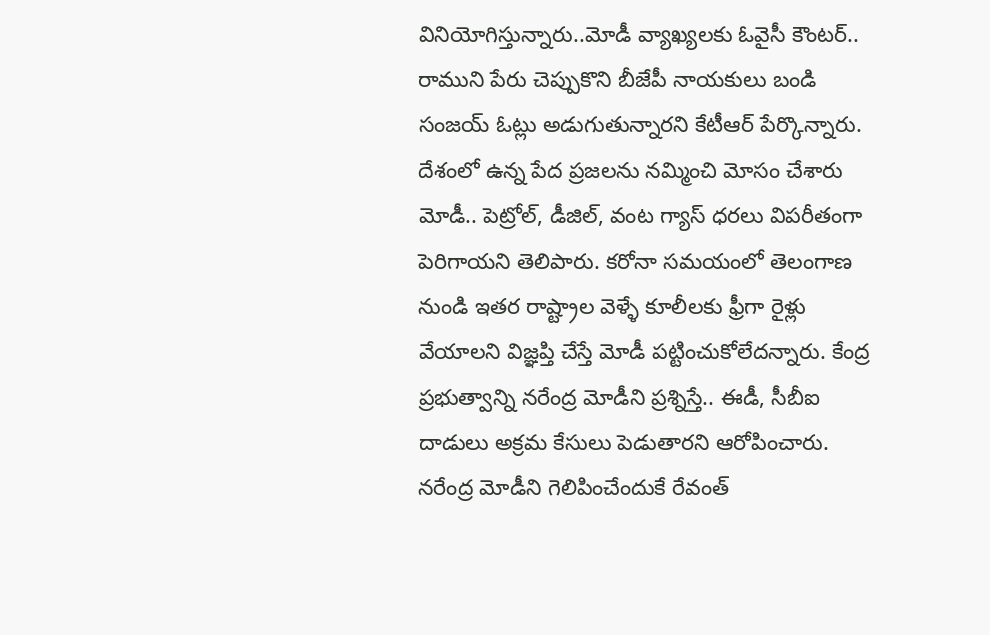వినియోగిస్తున్నారు..మోడీ వ్యాఖ్యలకు ఓవైసీ కౌంటర్..
రాముని పేరు చెప్పుకొని బీజేపీ నాయకులు బండి సంజయ్ ఓట్లు అడుగుతున్నారని కేటీఆర్ పేర్కొన్నారు. దేశంలో ఉన్న పేద ప్రజలను నమ్మించి మోసం చేశారు మోడీ.. పెట్రోల్, డీజిల్, వంట గ్యాస్ ధరలు విపరీతంగా పెరిగాయని తెలిపారు. కరోనా సమయంలో తెలంగాణ నుండి ఇతర రాష్ట్రాల వెళ్ళే కూలీలకు ఫ్రీగా రైళ్లు వేయాలని విజ్ఞప్తి చేస్తే మోడీ పట్టించుకోలేదన్నారు. కేంద్ర ప్రభుత్వాన్ని నరేంద్ర మోడీని ప్రశ్నిస్తే.. ఈడీ, సీబీఐ దాడులు అక్రమ కేసులు పెడుతారని ఆరోపించారు. నరేంద్ర మోడీని గెలిపించేందుకే రేవంత్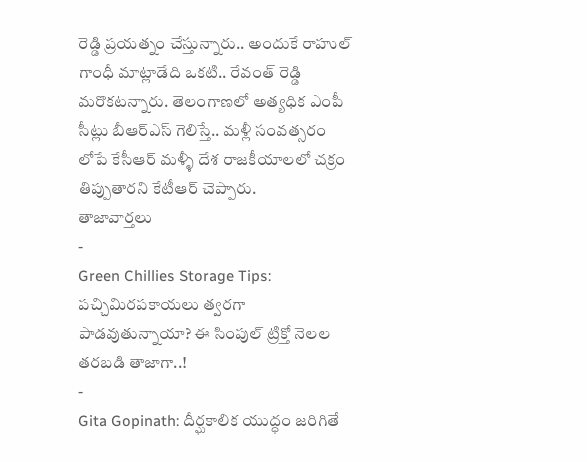రెడ్డి ప్రయత్నం చేస్తున్నారు.. అందుకే రాహుల్ గాంధీ మాట్లాడేది ఒకటి.. రేవంత్ రెడ్డి మరొకటన్నారు. తెలంగాణలో అత్యధిక ఎంపీ సీట్లు బీఆర్ఎస్ గెలిస్తే.. మళ్లీ సంవత్సరం లోపే కేసీఆర్ మళ్ళీ దేశ రాజకీయాలలో చక్రం తిప్పుతారని కేటీఆర్ చెప్పారు.
తాజావార్తలు
-
Green Chillies Storage Tips: పచ్చిమిరపకాయలు త్వరగా పాడవుతున్నాయా? ఈ సింపుల్ ట్రిక్తో నెలల తరబడి తాజాగా..!
-
Gita Gopinath: దీర్ఘకాలిక యుద్ధం జరిగితే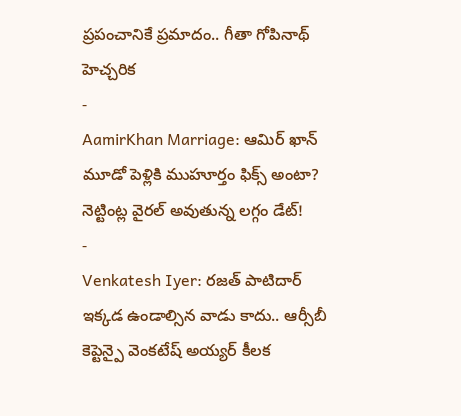ప్రపంచానికే ప్రమాదం.. గీతా గోపినాథ్ హెచ్చరిక
-
AamirKhan Marriage: ఆమిర్ ఖాన్ మూడో పెళ్లికి ముహూర్తం ఫిక్స్ అంటా? నెట్టింట్ల వైరల్ అవుతున్న లగ్గం డేట్!
-
Venkatesh Iyer: రజత్ పాటిదార్ ఇక్కడ ఉండాల్సిన వాడు కాదు.. ఆర్సీబీ కెప్టెన్పై వెంకటేష్ అయ్యర్ కీలక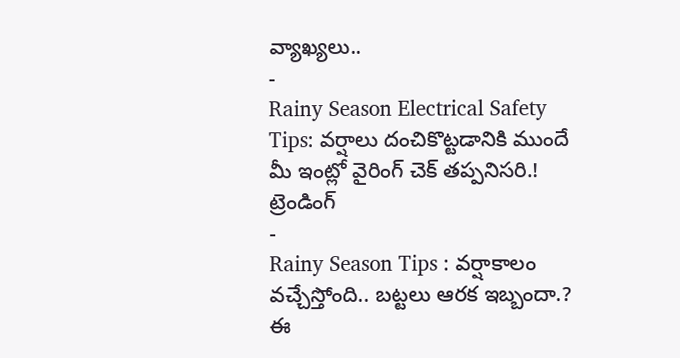వ్యాఖ్యలు..
-
Rainy Season Electrical Safety Tips: వర్షాలు దంచికొట్టడానికి ముందే మీ ఇంట్లో వైరింగ్ చెక్ తప్పనిసరి.!
ట్రెండింగ్
-
Rainy Season Tips : వర్షాకాలం వచ్చేస్తోంది.. బట్టలు ఆరక ఇబ్బందా.? ఈ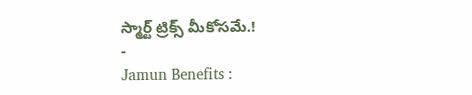స్మార్ట్ ట్రిక్స్ మీకోసమే.!
-
Jamun Benefits :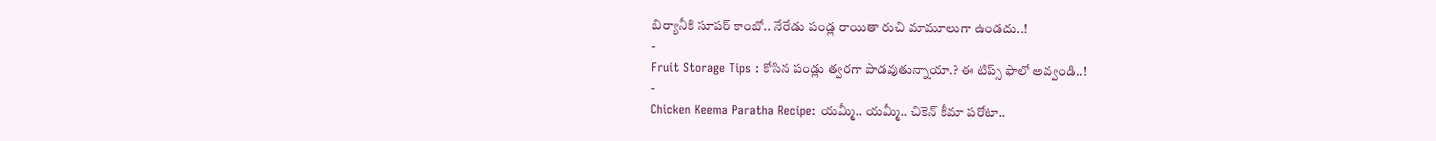బిర్యానీకి సూపర్ కాంబో.. నేరేడు పండ్ల రాయితా రుచి మామూలుగా ఉండదు..!
-
Fruit Storage Tips : కోసిన పండ్లు త్వరగా పాడవుతున్నాయా.? ఈ టిప్స్ ఫాలో అవ్వండి..!
-
Chicken Keema Paratha Recipe: యమ్మీ.. యమ్మీ.. చికెన్ కీమా పరోటా..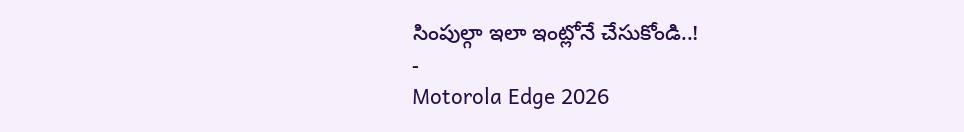సింపుల్గా ఇలా ఇంట్లోనే చేసుకోండి..!
-
Motorola Edge 2026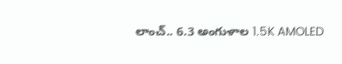లాంచ్.. 6.3 అంగుళాల 1.5K AMOLED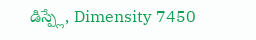డిస్ప్లే, Dimensity 7450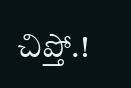చిప్తో.!